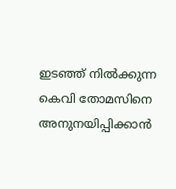ഇടഞ്ഞ് നില്‍ക്കുന്ന കെവി തോമസിനെ അനുനയിപ്പിക്കാന്‍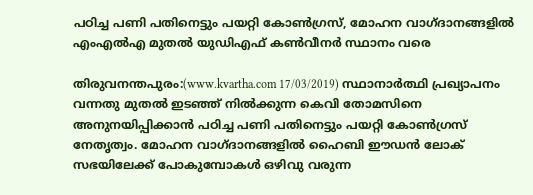പഠിച്ച പണി പതിനെട്ടും പയറ്റി കോണ്‍ഗ്രസ്, മോഹന വാഗ്ദാനങ്ങളില്‍ എംഎല്‍എ മുതല്‍ യുഡിഎഫ് കണ്‍വീനര്‍ സ്ഥാനം വരെ

തിരുവനന്തപുരം:(www.kvartha.com 17/03/2019) സ്ഥാനാര്‍ത്ഥി പ്രഖ്യാപനം വന്നതു മുതല്‍ ഇടഞ്ഞ് നില്‍ക്കുന്ന കെവി തോമസിനെ അനുനയിപ്പിക്കാന്‍ പഠിച്ച പണി പതിനെട്ടും പയറ്റി കോണ്‍ഗ്രസ് നേതൃത്വം. മോഹന വാഗ്ദാനങ്ങളില്‍ ഹൈബി ഈഡന്‍ ലോക് സഭയിലേക്ക് പോകുമ്പോകള്‍ ഒഴിവു വരുന്ന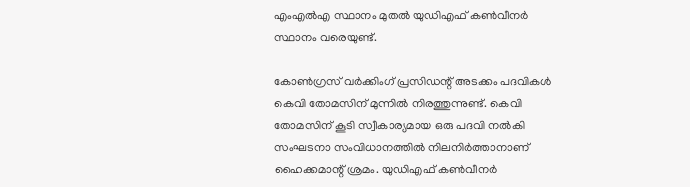എംഎല്‍എ സ്ഥാനം മുതല്‍ യുഡിഎഫ് കണ്‍വീനര്‍ സ്ഥാനം വരെയുണ്ട്.

കോണ്‍ഗ്രസ് വര്‍ക്കിംഗ് പ്രസിഡന്റ് അടക്കം പദവികള്‍ കെവി തോമസിന് മുന്നില്‍ നിരത്തുന്നുണ്ട്. കെവി തോമസിന് കൂടി സ്വീകാര്യമായ ഒരു പദവി നല്‍കി സംഘടനാ സംവിധാനത്തില്‍ നിലനിര്‍ത്താനാണ് ഹൈക്കമാന്റ് ശ്രമം. യുഡിഎഫ് കണ്‍വീനര്‍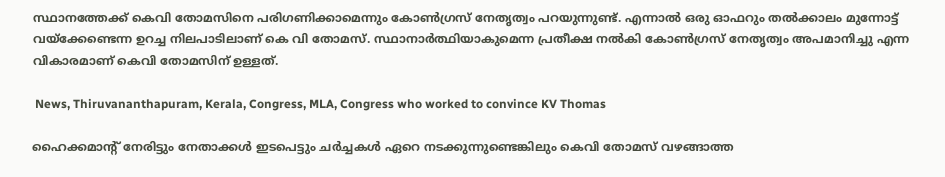സ്ഥാനത്തേക്ക് കെവി തോമസിനെ പരിഗണിക്കാമെന്നും കോണ്‍ഗ്രസ് നേതൃത്വം പറയുന്നുണ്ട്. എന്നാല്‍ ഒരു ഓഫറും തല്‍ക്കാലം മുന്നോട്ട് വയ്‌ക്കേണ്ടെന്ന ഉറച്ച നിലപാടിലാണ് കെ വി തോമസ്. സ്ഥാനാര്‍ത്ഥിയാകുമെന്ന പ്രതീക്ഷ നല്‍കി കോണ്‍ഗ്രസ് നേതൃത്വം അപമാനിച്ചു എന്ന വികാരമാണ് കെവി തോമസിന് ഉള്ളത്.

 News, Thiruvananthapuram, Kerala, Congress, MLA, Congress who worked to convince KV Thomas

ഹൈക്കമാന്റ് നേരിട്ടും നേതാക്കള്‍ ഇടപെട്ടും ചര്‍ച്ചകള്‍ ഏറെ നടക്കുന്നുണ്ടെങ്കിലും കെവി തോമസ് വഴങ്ങാത്ത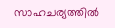സാഹചര്യത്തില്‍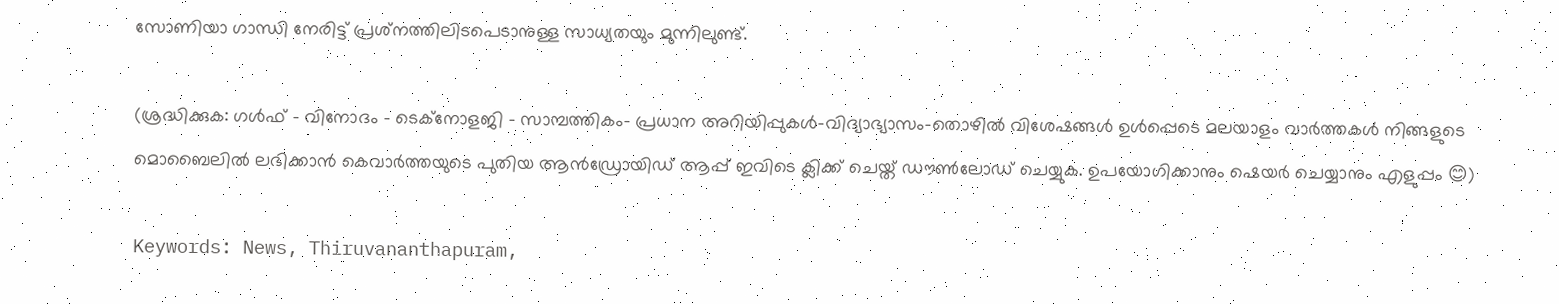സോണിയാ ഗാന്ധി നേരിട്ട് പ്രശ്‌നത്തിലിടപെടാനുള്ള സാധ്യതയും മുന്നിലുണ്ട്.

(ശ്രദ്ധിക്കുക: ഗൾഫ് - വിനോദം - ടെക്നോളജി - സാമ്പത്തികം- പ്രധാന അറിയിപ്പുകൾ-വിദ്യാഭ്യാസം-തൊഴിൽ വിശേഷങ്ങൾ ഉൾപ്പെടെ മലയാളം വാർത്തകൾ നിങ്ങളുടെ മൊബൈലിൽ ലഭിക്കാൻ കെവാർത്തയുടെ പുതിയ ആൻഡ്രോയിഡ് ആപ്പ് ഇവിടെ ക്ലിക്ക് ചെയ്ത് ഡൗൺലോഡ് ചെയ്യുക. ഉപയോഗിക്കാനും ഷെയർ ചെയ്യാനും എളുപ്പം 😊)

Keywords: News, Thiruvananthapuram,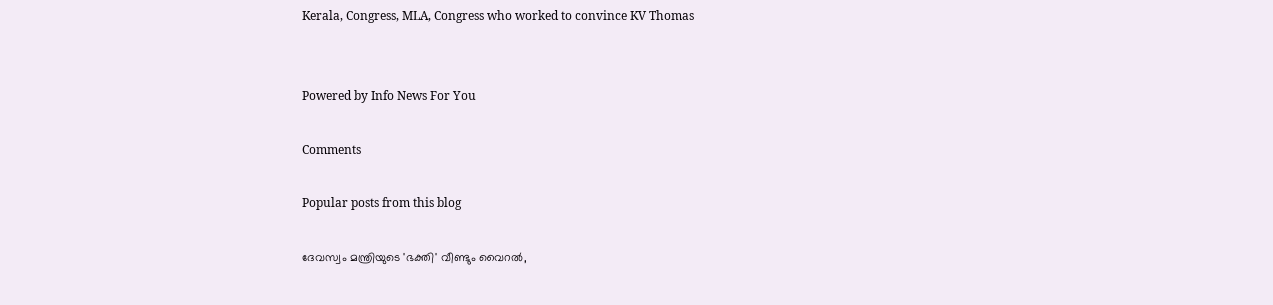Kerala, Congress, MLA, Congress who worked to convince KV Thomas


Powered by Info News For You

Comments

Popular posts from this blog

ദേവസ്വം മന്ത്രിയുടെ 'ഭക്തി' വീണ്ടും വൈറല്‍,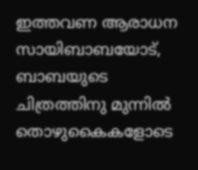ഇത്തവണ ആരാധന സായിബാബയോട്, ബാബയുടെ ചിത്രത്തിനു മുന്നില്‍ തൊഴുകൈകളോടെ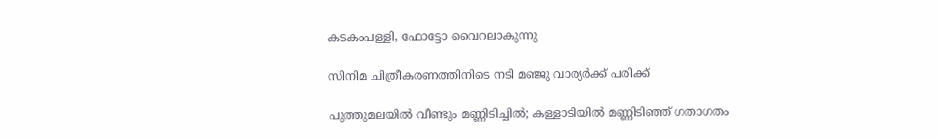കടകംപള്ളി, ഫോട്ടോ വൈറലാകുന്നു

സിനിമ ചിത്രീകരണത്തിനിടെ നടി മഞ്ജു വാര്യര്‍ക്ക് പരിക്ക്

പുത്തുമലയില്‍ വീണ്ടും മണ്ണിടിച്ചില്‍; കള്ളാടിയില്‍ മണ്ണിടിഞ്ഞ് ഗതാഗതം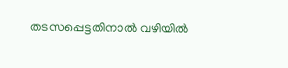തടസപ്പെട്ടതിനാല്‍ വഴിയില്‍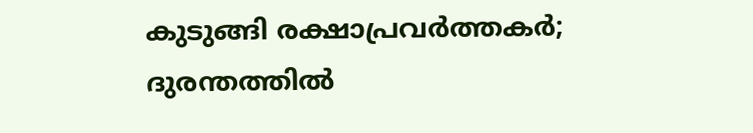കുടുങ്ങി രക്ഷാപ്രവര്‍ത്തകര്‍; ദുരന്തത്തില്‍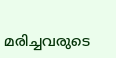മരിച്ചവരുടെ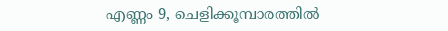എണ്ണം 9, ചെളിക്കൂമ്പാരത്തില്‍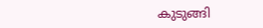കുടുങ്ങി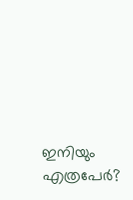ഇനിയും എത്രപേര്‍?